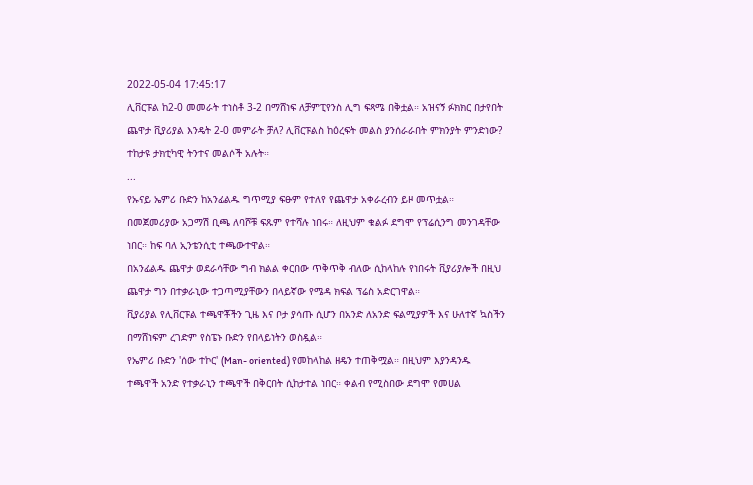2022-05-04 17:45:17
ሊቨርፑል ከ2-0 መመራት ተነስቶ 3-2 በማሸነፍ ለቻምፒየንስ ሊግ ፍጻሜ በቅቷል። አዝናኝ ፉክክር በታየበት ጨዋታ ቪያሪያል እንዴት 2-0 መምራት ቻለ? ሊቨርፑልስ ከዕረፍት መልስ ያንሰራራበት ምክንያት ምንድነው? ተከታዩ ታክቲካዊ ትንተና መልሶች አሉት።
...
የኡናይ ኤምሪ ቡድን ከአንፊልዱ ግጥሚያ ፍፁም የተለየ የጨዋታ አቀራረብን ይዞ መጥቷል። በመጀመሪያው አጋማሽ ቢጫ ለባሾቹ ፍጹም የተሻሉ ነበሩ። ለዚህም ቁልፉ ደግሞ የፕሬሲንግ መንገዳቸው ነበር። ከፍ ባለ ኢንቴንሲቲ ተጫውተዋል።
በአንፊልዱ ጨዋታ ወደራሳቸው ግብ ክልል ቀርበው ጥቅጥቅ ብለው ሲከላከሉ የነበሩት ቪያሪያሎች በዚህ ጨዋታ ግን በተቃራኒው ተጋጣሚያቸውን በላይኛው የሜዳ ክፍል ፕሬስ አድርገዋል።
ቪያሪያል የሊቨርፑል ተጫዋቾችን ጊዜ እና ቦታ ያሳጡ ሲሆን በአንድ ለአንድ ፍልሚያዎች እና ሁለተኛ ኳስችን በማሸነፍም ረገድም የስፔኑ ቡድን የበላይነትን ወስዷል።
የኤምሪ ቡድን 'ሰው ተኮር' (Man- oriented) የመከላከል ዘዴን ተጠቅሟል። በዚህም እያንዳንዱ ተጫዋች አንድ የተቃራኒን ተጫዋች በቅርበት ሲከታተል ነበር። ቀልብ የሚስበው ደግሞ የመሀል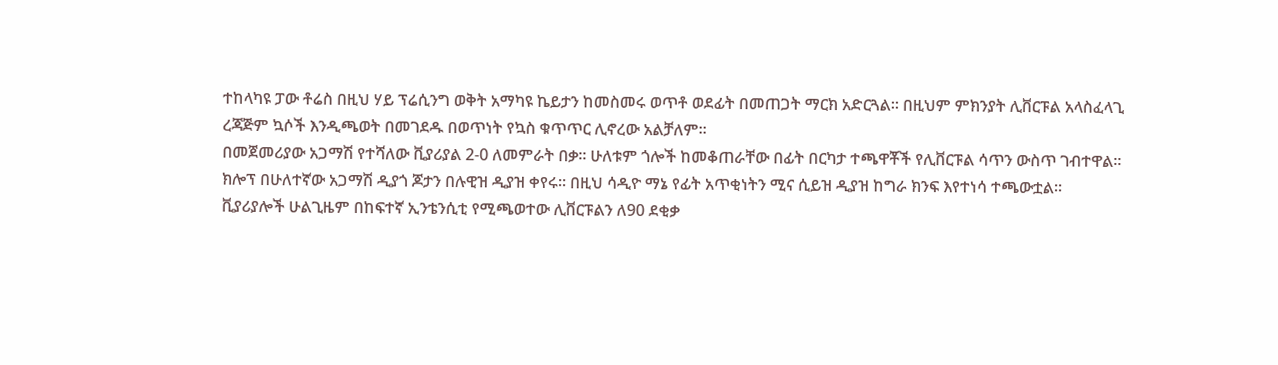ተከላካዩ ፓው ቶሬስ በዚህ ሃይ ፕሬሲንግ ወቅት አማካዩ ኬይታን ከመስመሩ ወጥቶ ወደፊት በመጠጋት ማርክ አድርጓል። በዚህም ምክንያት ሊቨርፑል አላስፈላጊ ረጃጅም ኳሶች እንዲጫወት በመገደዱ በወጥነት የኳስ ቁጥጥር ሊኖረው አልቻለም።
በመጀመሪያው አጋማሽ የተሻለው ቪያሪያል 2-0 ለመምራት በቃ። ሁለቱም ጎሎች ከመቆጠራቸው በፊት በርካታ ተጫዋቾች የሊቨርፑል ሳጥን ውስጥ ገብተዋል።
ክሎፕ በሁለተኛው አጋማሽ ዲያጎ ጆታን በሉዊዝ ዲያዝ ቀየሩ። በዚህ ሳዲዮ ማኔ የፊት አጥቂነትን ሚና ሲይዝ ዲያዝ ከግራ ክንፍ እየተነሳ ተጫውቷል።
ቪያሪያሎች ሁልጊዜም በከፍተኛ ኢንቴንሲቲ የሚጫወተው ሊቨርፑልን ለ90 ደቂቃ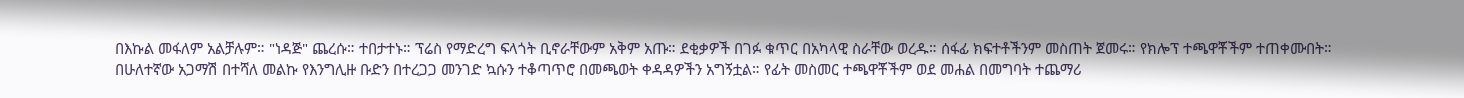በእኩል መፋለም አልቻሉም። "ነዳጅ" ጨረሱ። ተበታተኑ። ፕሬስ የማድረግ ፍላጎት ቢኖራቸውም አቅም አጡ። ደቂቃዎች በገፉ ቁጥር በአካላዊ ስራቸው ወረዱ። ሰፋፊ ክፍተቶችንም መስጠት ጀመሩ። የክሎፕ ተጫዋቾችም ተጠቀሙበት።
በሁለተኛው አጋማሽ በተሻለ መልኩ የእንግሊዙ ቡድን በተረጋጋ መንገድ ኳሱን ተቆጣጥሮ በመጫወት ቀዳዳዎችን አግኝቷል። የፊት መስመር ተጫዋቾችም ወደ መሐል በመግባት ተጨማሪ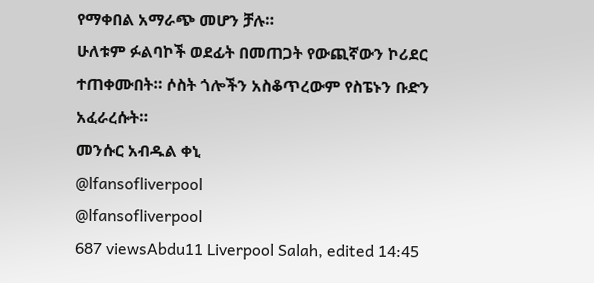የማቀበል አማራጭ መሆን ቻሉ።
ሁለቱም ፉልባኮች ወደፊት በመጠጋት የውጪኛውን ኮሪደር ተጠቀሙበት። ሶስት ጎሎችን አስቆጥረውም የስፔኑን ቡድን አፈራረሱት።
መንሱር አብዱል ቀኒ
@lfansofliverpool
@lfansofliverpool
687 viewsAbdu11 Liverpool Salah, edited 14:45